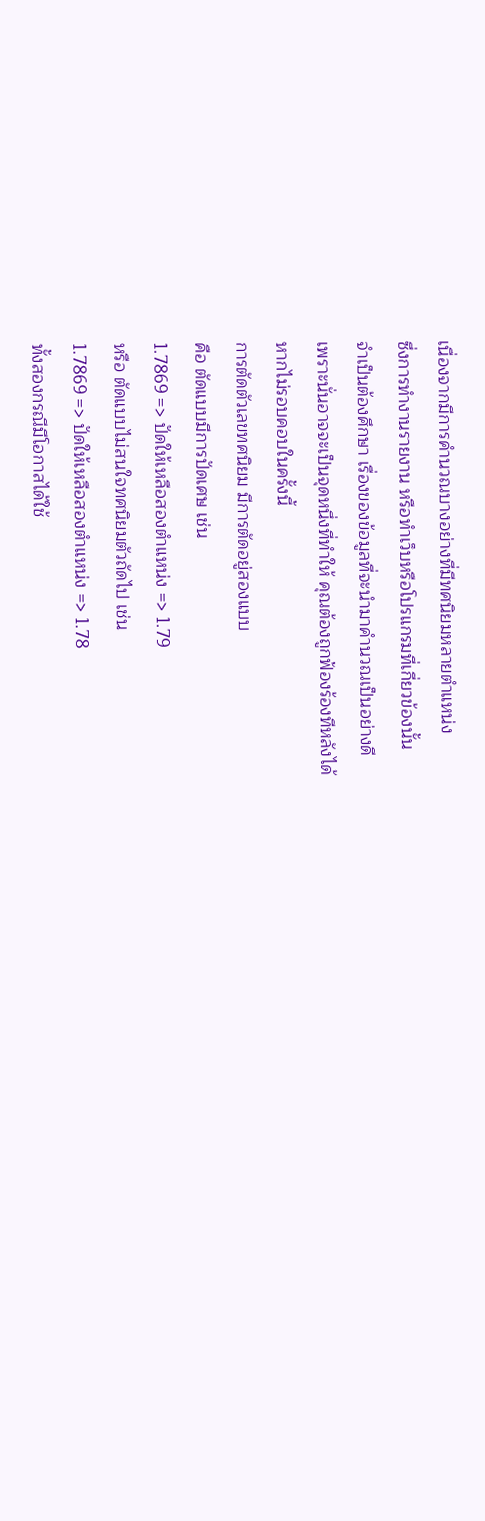เนื่องจากมีการคำนวณบางอย่างที่มีทศนิยมหลายตำแหน่ง
ซึ่งการทำงานรายงาน หรือทำเว็บหรือโปรแกรมที่เกี่ยวข้องนั้น
จำเป็นต้องศึกษา เรื่องของข้อมูลที่จะนำมาคำนวณเป็นอย่างดี
เพราะนั่นอาจจะเป็นจุดหนึ่งที่ทำให้ คุณต้องถูกฟ้องร้องทีหลังได้
หากไม่รอบคอบในครั้งนี้
การตัดตัวเลขทศนิยม มีการตัดอยู่สองแบบ
คือ ตัดแบบมีการปัดเศษ เช่น
1.7869 => ปัดให้เหลือสองตำแหน่ง => 1.79
หรือ ตัดแบบไม่สนใจทศนิยมตัวถัดไป เช่น
1.7869 => ปัดให้เหลือสองตำแหน่ง => 1.78
ทั้งสองกรณีมีโอกาสได้ใช้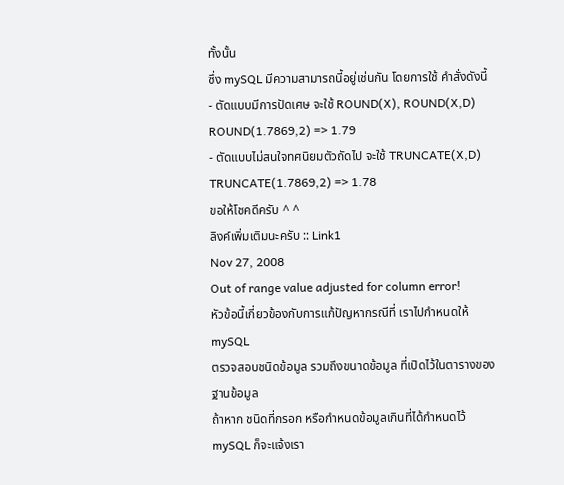ทั้งนั้น
ซึ่ง mySQL มีความสามารถนี้อยู่เช่นกัน โดยการใช้ คำสั่งดังนี้
- ตัดแบบมีการปัดเศษ จะใช้ ROUND(X), ROUND(X,D)
ROUND(1.7869,2) => 1.79
- ตัดแบบไม่สนใจทศนิยมตัวถัดไป จะใช้ TRUNCATE(X,D)
TRUNCATE(1.7869,2) => 1.78
ขอให้โชคดีครับ ^ ^
ลิงค์เพิ่มเติมนะครับ :: Link1
Nov 27, 2008
Out of range value adjusted for column error!
หัวข้อนี้เกี่ยวข้องกับการแก้ปัญหากรณีที่ เราไปกำหนดให้ mySQL
ตรวจสอบชนิดข้อมูล รวมถึงขนาดข้อมูล ที่เปิดไว้ในตารางของฐานข้อมูล
ถ้าหาก ชนิดที่กรอก หรือกำหนดข้อมูลเกินที่ได้กำหนดไว้
mySQL ก็จะแจ้งเรา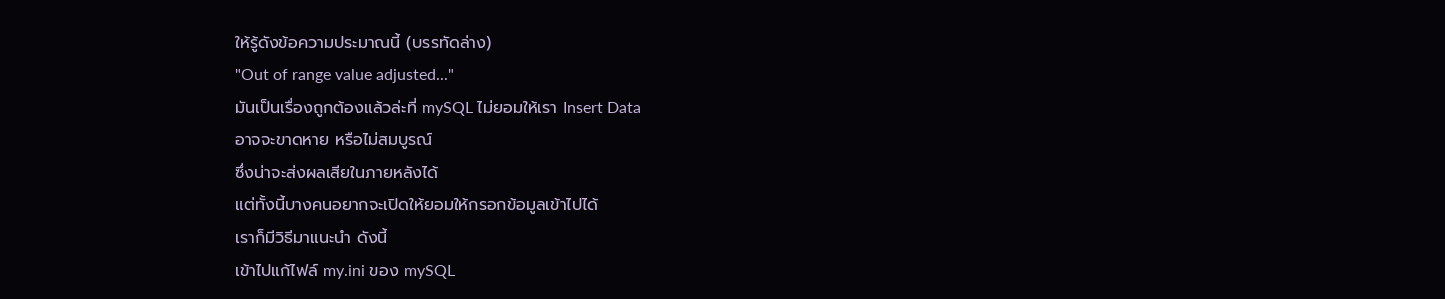ให้รู้ดังข้อความประมาณนี้ (บรรทัดล่าง)
"Out of range value adjusted..."
มันเป็นเรื่องถูกต้องแล้วล่ะที่ mySQL ไม่ยอมให้เรา Insert Data
อาจจะขาดหาย หรือไม่สมบูรณ์
ซึ่งน่าจะส่งผลเสียในภายหลังได้
แต่ทั้งนี้บางคนอยากจะเปิดให้ยอมให้กรอกข้อมูลเข้าไปได้
เราก็มีวิธีมาแนะนำ ดังนี้
เข้าไปแก้ไฟล์ my.ini ของ mySQL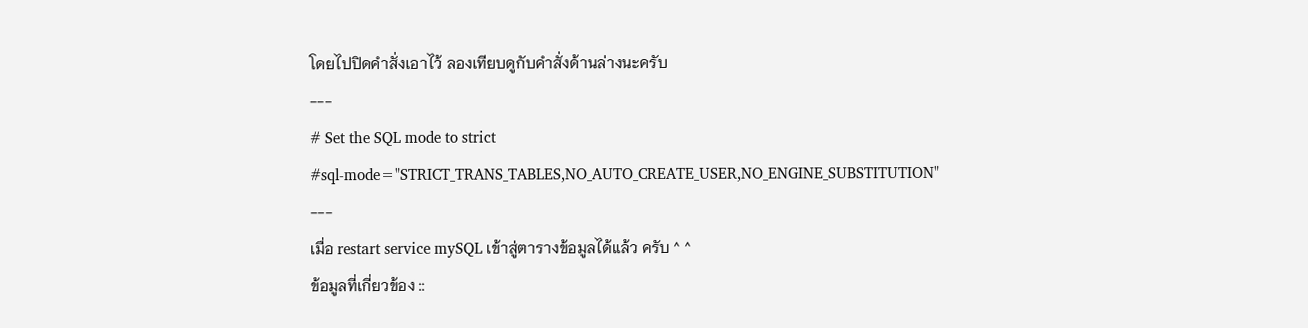โดยไปปิดคำสั่งเอาไว้ ลองเทียบดูกับคำสั่งด้านล่างนะครับ
---
# Set the SQL mode to strict
#sql-mode="STRICT_TRANS_TABLES,NO_AUTO_CREATE_USER,NO_ENGINE_SUBSTITUTION"
---
เมื่อ restart service mySQL เข้าสู่ตารางข้อมูลได้แล้ว ครับ ^ ^
ข้อมูลที่เกี่ยวข้อง ::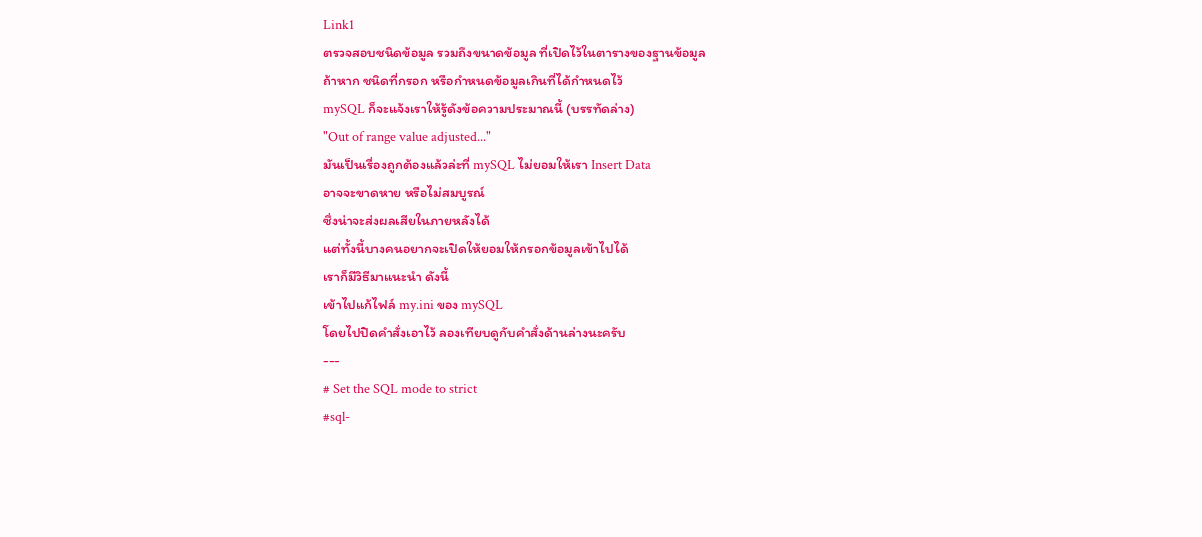Link1
ตรวจสอบชนิดข้อมูล รวมถึงขนาดข้อมูล ที่เปิดไว้ในตารางของฐานข้อมูล
ถ้าหาก ชนิดที่กรอก หรือกำหนดข้อมูลเกินที่ได้กำหนดไว้
mySQL ก็จะแจ้งเราให้รู้ดังข้อความประมาณนี้ (บรรทัดล่าง)
"Out of range value adjusted..."
มันเป็นเรื่องถูกต้องแล้วล่ะที่ mySQL ไม่ยอมให้เรา Insert Data
อาจจะขาดหาย หรือไม่สมบูรณ์
ซึ่งน่าจะส่งผลเสียในภายหลังได้
แต่ทั้งนี้บางคนอยากจะเปิดให้ยอมให้กรอกข้อมูลเข้าไปได้
เราก็มีวิธีมาแนะนำ ดังนี้
เข้าไปแก้ไฟล์ my.ini ของ mySQL
โดยไปปิดคำสั่งเอาไว้ ลองเทียบดูกับคำสั่งด้านล่างนะครับ
---
# Set the SQL mode to strict
#sql-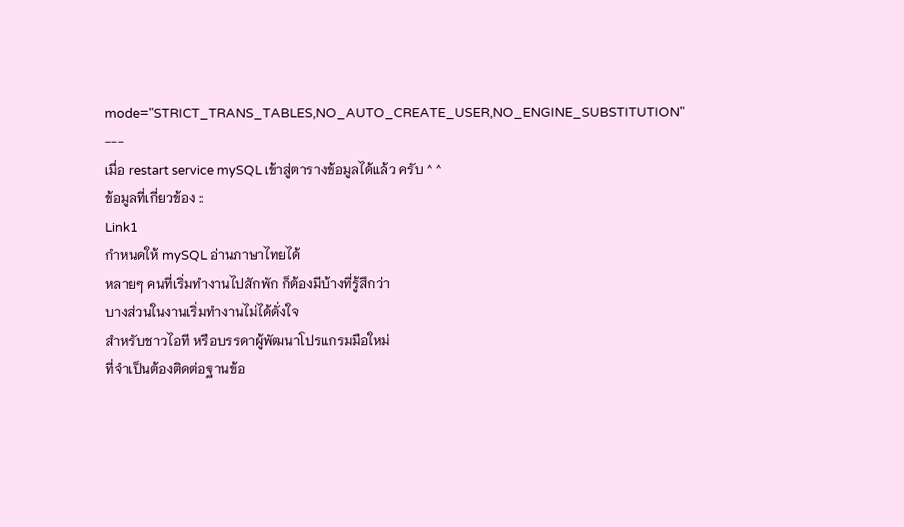mode="STRICT_TRANS_TABLES,NO_AUTO_CREATE_USER,NO_ENGINE_SUBSTITUTION"
---
เมื่อ restart service mySQL เข้าสู่ตารางข้อมูลได้แล้ว ครับ ^ ^
ข้อมูลที่เกี่ยวข้อง ::
Link1
กำหนดให้ mySQL อ่านภาษาไทยได้
หลายๆ คนที่เริ่มทำงานไปสักพัก ก็ต้องมีบ้างที่รู้สึกว่า
บางส่วนในงานเริ่มทำงานไม่ได้ดั่งใจ
สำหรับชาวไอที หรือบรรดาผู้พัฒนาโปรแกรมมือใหม่
ที่จำเป็นต้องติดต่อฐานข้อ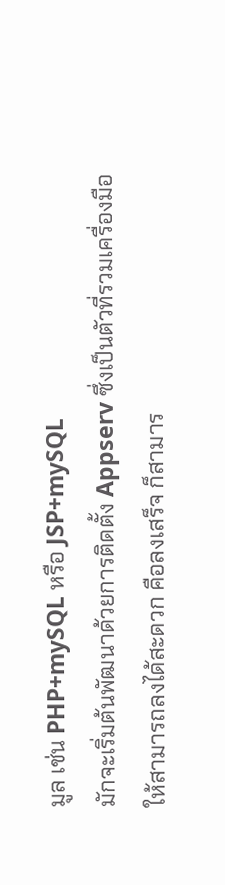มูล เช่น PHP+mySQL หรือ JSP+mySQL
มักจะเริ่มต้นพัฒนาด้วยการติดตั้ง Appserv ซึ่งเป็นตัวที่รวมเครื่องมือ
ให้สามารถลงได้สะดวก คือลงเสร็จ ก็สามาร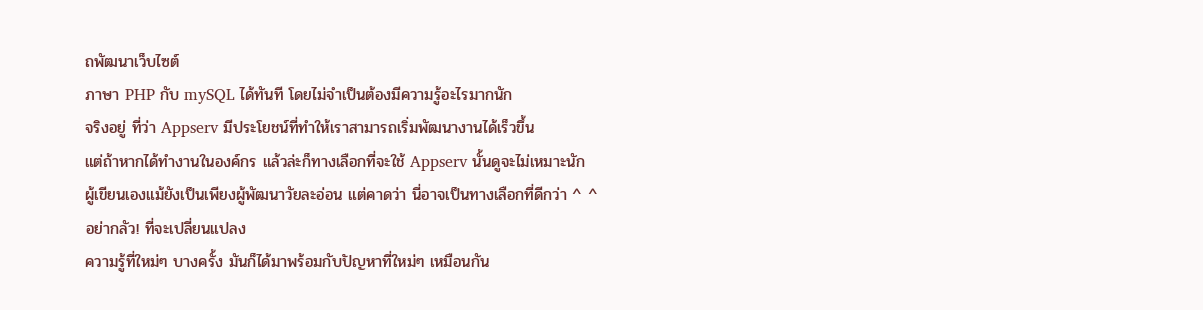ถพัฒนาเว็บไซต์
ภาษา PHP กับ mySQL ได้ทันที โดยไม่จำเป็นต้องมีความรู้อะไรมากนัก
จริงอยู่ ที่ว่า Appserv มีประโยชน์ที่ทำให้เราสามารถเริ่มพัฒนางานได้เร็วขึ้น
แต่ถ้าหากได้ทำงานในองค์กร แล้วล่ะก็ทางเลือกที่จะใช้ Appserv นั้นดูจะไม่เหมาะนัก
ผู้เขียนเองแม้ยังเป็นเพียงผู้พัฒนาวัยละอ่อน แต่คาดว่า นี่อาจเป็นทางเลือกที่ดีกว่า ^ ^
อย่ากลัว! ที่จะเปลี่ยนแปลง
ความรู้ที่ใหม่ๆ บางครั้ง มันก็ได้มาพร้อมกับปัญหาที่ใหม่ๆ เหมือนกัน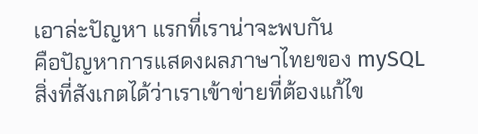เอาล่ะปัญหา แรกที่เราน่าจะพบกัน
คือปัญหาการแสดงผลภาษาไทยของ mySQL
สิ่งที่สังเกตได้ว่าเราเข้าข่ายที่ต้องแก้ไข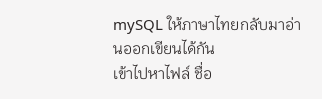mySQL ให้ภาษาไทยกลับมาอ่านออกเขียนได้กัน
เข้าไปหาไฟล์ ชื่อ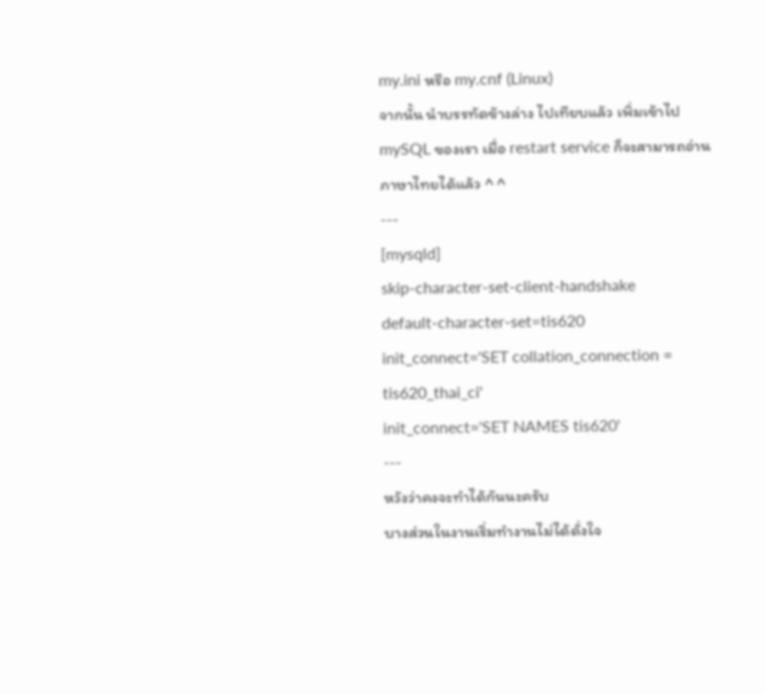my.ini หรือ my.cnf (Linux)
จากนั้น นำบรรทัดข้างล่าง ไปเทียบแล้ว เพิ่มเข้าไป
mySQL ของเรา เมื่อ restart service ก็จะสามารถอ่านภาษาไทยได้แล้ว ^ ^
---
[mysqld]
skip-character-set-client-handshake
default-character-set=tis620
init_connect='SET collation_connection = tis620_thai_ci'
init_connect='SET NAMES tis620'
---
หวังว่าคงจะทำได้กันนะครับ
บางส่วนในงานเริ่มทำงานไม่ได้ดั่งใจ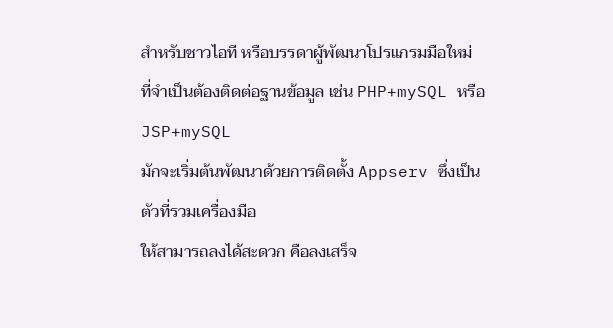สำหรับชาวไอที หรือบรรดาผู้พัฒนาโปรแกรมมือใหม่
ที่จำเป็นต้องติดต่อฐานข้อมูล เช่น PHP+mySQL หรือ JSP+mySQL
มักจะเริ่มต้นพัฒนาด้วยการติดตั้ง Appserv ซึ่งเป็นตัวที่รวมเครื่องมือ
ให้สามารถลงได้สะดวก คือลงเสร็จ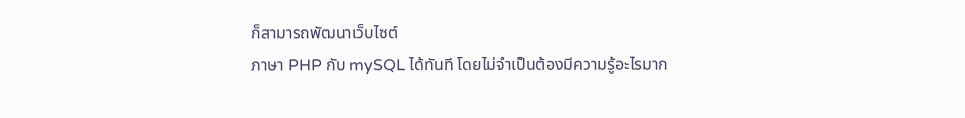ก็สามารถพัฒนาเว็บไซต์
ภาษา PHP กับ mySQL ได้ทันที โดยไม่จำเป็นต้องมีความรู้อะไรมาก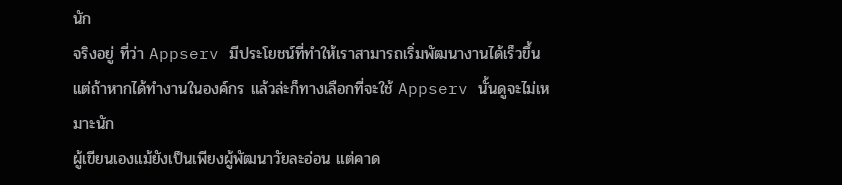นัก
จริงอยู่ ที่ว่า Appserv มีประโยชน์ที่ทำให้เราสามารถเริ่มพัฒนางานได้เร็วขึ้น
แต่ถ้าหากได้ทำงานในองค์กร แล้วล่ะก็ทางเลือกที่จะใช้ Appserv นั้นดูจะไม่เหมาะนัก
ผู้เขียนเองแม้ยังเป็นเพียงผู้พัฒนาวัยละอ่อน แต่คาด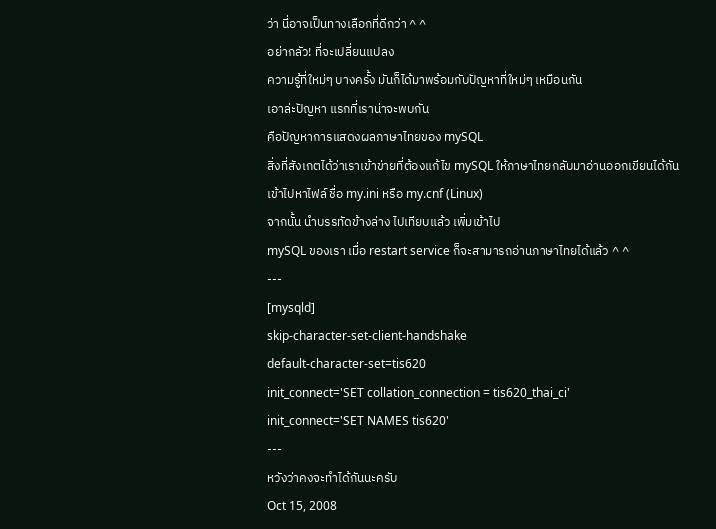ว่า นี่อาจเป็นทางเลือกที่ดีกว่า ^ ^
อย่ากลัว! ที่จะเปลี่ยนแปลง
ความรู้ที่ใหม่ๆ บางครั้ง มันก็ได้มาพร้อมกับปัญหาที่ใหม่ๆ เหมือนกัน
เอาล่ะปัญหา แรกที่เราน่าจะพบกัน
คือปัญหาการแสดงผลภาษาไทยของ mySQL
สิ่งที่สังเกตได้ว่าเราเข้าข่ายที่ต้องแก้ไข mySQL ให้ภาษาไทยกลับมาอ่านออกเขียนได้กัน
เข้าไปหาไฟล์ ชื่อ my.ini หรือ my.cnf (Linux)
จากนั้น นำบรรทัดข้างล่าง ไปเทียบแล้ว เพิ่มเข้าไป
mySQL ของเรา เมื่อ restart service ก็จะสามารถอ่านภาษาไทยได้แล้ว ^ ^
---
[mysqld]
skip-character-set-client-handshake
default-character-set=tis620
init_connect='SET collation_connection = tis620_thai_ci'
init_connect='SET NAMES tis620'
---
หวังว่าคงจะทำได้กันนะครับ
Oct 15, 2008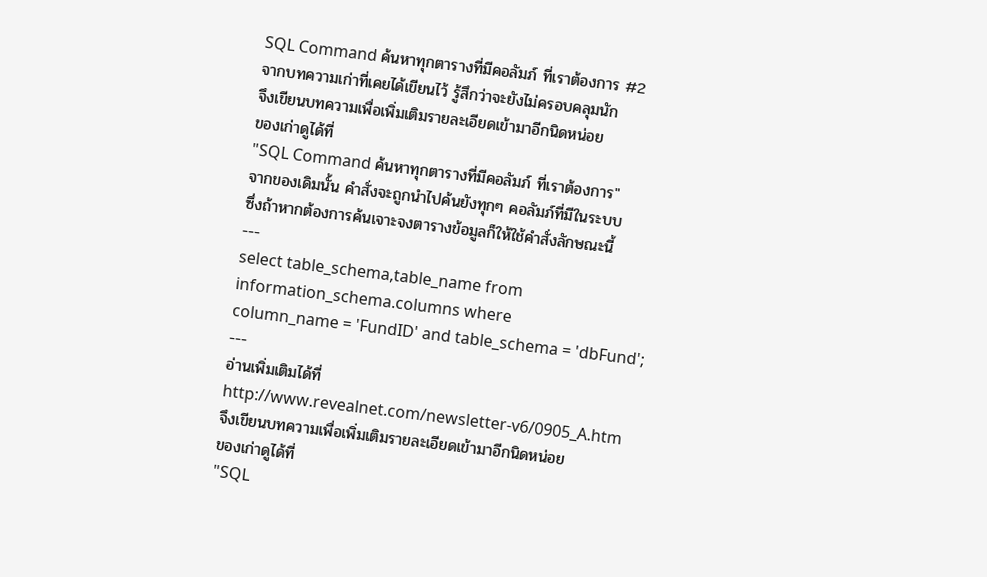SQL Command ค้นหาทุกตารางที่มีคอลัมภ์ ที่เราต้องการ #2
จากบทความเก่าที่เคยได้เขียนไว้ รู้สึกว่าจะยังไม่ครอบคลุมนัก
จึงเขียนบทความเพื่อเพิ่มเติมรายละเอียดเข้ามาอีกนิดหน่อย
ของเก่าดูได้ที่
"SQL Command ค้นหาทุกตารางที่มีคอลัมภ์ ที่เราต้องการ"
จากของเดิมนั้น คำสั่งจะถูกนำไปค้นยังทุกๆ คอลัมภ์ที่มีในระบบ
ซึ่งถ้าหากต้องการค้นเจาะจงตารางข้อมูลก็ให้ใช้คำสั่งลักษณะนี้
---
select table_schema,table_name from
information_schema.columns where
column_name = 'FundID' and table_schema = 'dbFund';
---
อ่านเพิ่มเติมได้ที่
http://www.revealnet.com/newsletter-v6/0905_A.htm
จึงเขียนบทความเพื่อเพิ่มเติมรายละเอียดเข้ามาอีกนิดหน่อย
ของเก่าดูได้ที่
"SQL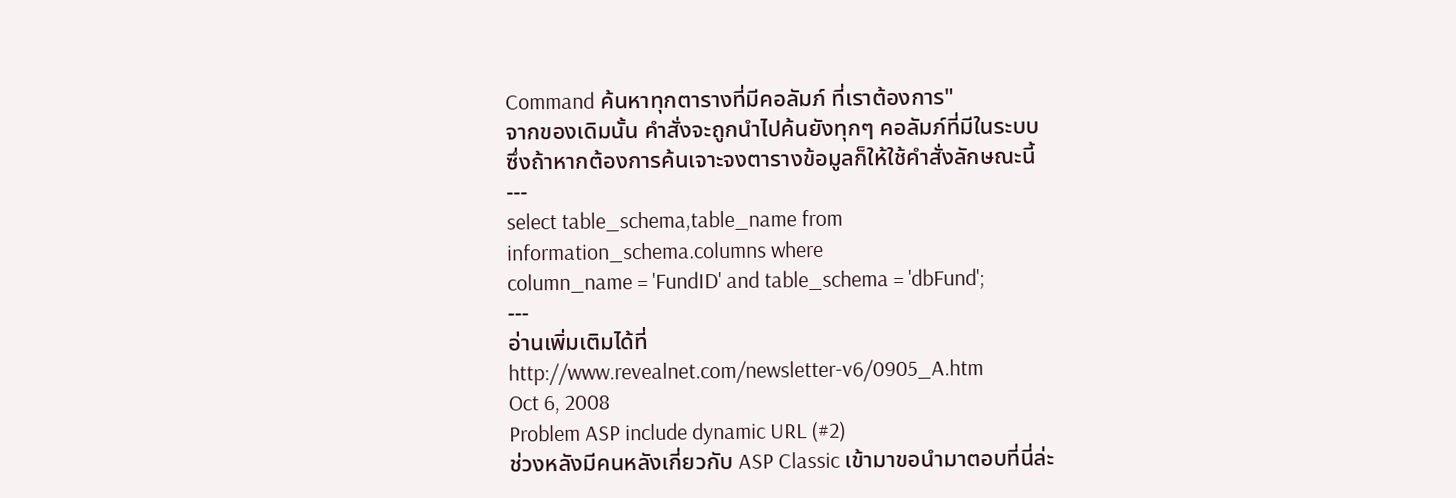Command ค้นหาทุกตารางที่มีคอลัมภ์ ที่เราต้องการ"
จากของเดิมนั้น คำสั่งจะถูกนำไปค้นยังทุกๆ คอลัมภ์ที่มีในระบบ
ซึ่งถ้าหากต้องการค้นเจาะจงตารางข้อมูลก็ให้ใช้คำสั่งลักษณะนี้
---
select table_schema,table_name from
information_schema.columns where
column_name = 'FundID' and table_schema = 'dbFund';
---
อ่านเพิ่มเติมได้ที่
http://www.revealnet.com/newsletter-v6/0905_A.htm
Oct 6, 2008
Problem ASP include dynamic URL (#2)
ช่วงหลังมีคนหลังเกี่ยวกับ ASP Classic เข้ามาขอนำมาตอบที่นี่ล่ะ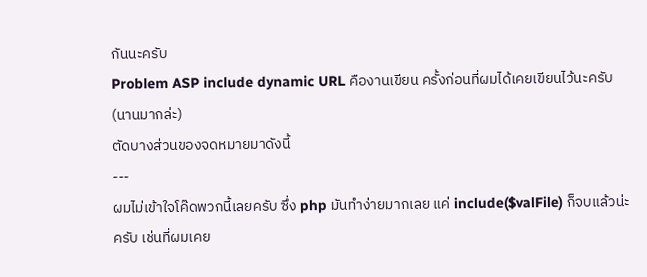กันนะครับ
Problem ASP include dynamic URL คืองานเขียน ครั้งก่อนที่ผมได้เคยเขียนไว้นะครับ (นานมากล่ะ)
ตัดบางส่วนของจดหมายมาดังนี้
---
ผมไม่เข้าใจโค๊ดพวกนี้เลยครับ ซึ่ง php มันทำง่ายมากเลย แค่ include($valFile) ก็จบแล้วน่ะครับ เช่นที่ผมเคย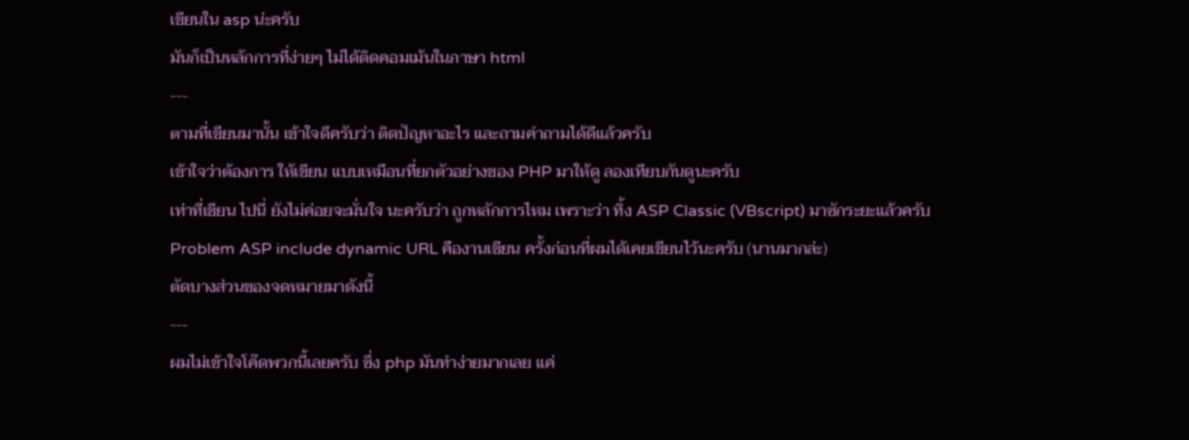เขียนใน asp น่ะครับ
มันก็เป็นหลักการที่ง่ายๆ ไม่ได้ติดคอมเม้นในภาษา html
---
ตามที่เขียนมานั้น เข้าใจดีครับว่า ติดปัญหาอะไร และถามคำถามได้ดีแล้วครับ
เข้าใจว่าต้องการ ให้เขียน แบบเหมือนที่ยกตัวอย่างของ PHP มาให้ดู ลองเทียบกันดูนะครับ
เท่าที่เขียน ไปนี่ ยังไม่ค่อยจะมั่นใจ นะครับว่า ถูกหลักการไหม เพราะว่า ทิ้ง ASP Classic (VBscript) มาซักระยะแล้วครับ
Problem ASP include dynamic URL คืองานเขียน ครั้งก่อนที่ผมได้เคยเขียนไว้นะครับ (นานมากล่ะ)
ตัดบางส่วนของจดหมายมาดังนี้
---
ผมไม่เข้าใจโค๊ดพวกนี้เลยครับ ซึ่ง php มันทำง่ายมากเลย แค่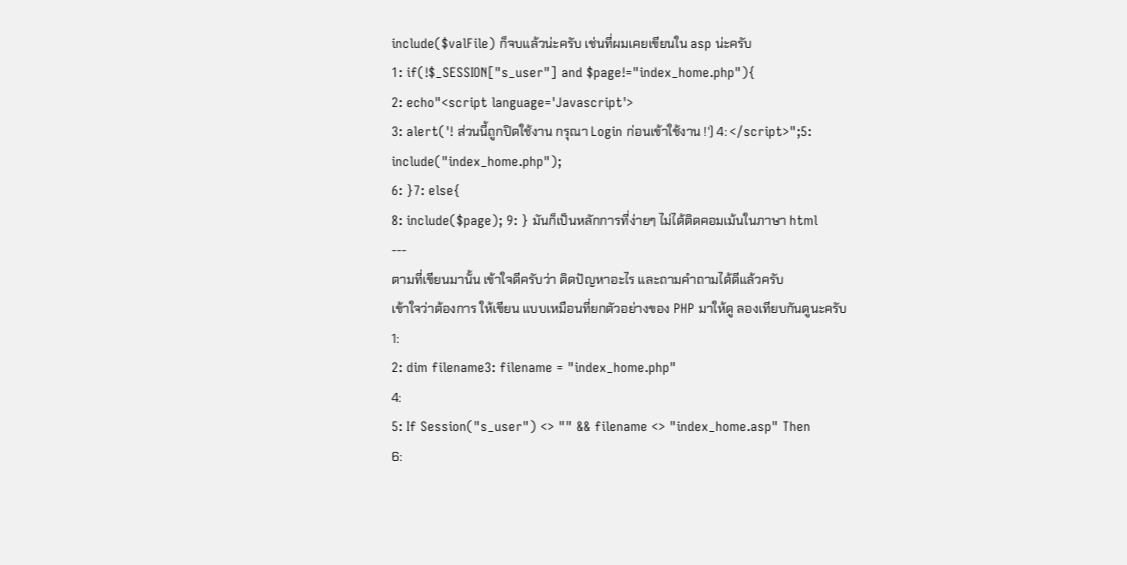include($valFile) ก็จบแล้วน่ะครับ เช่นที่ผมเคยเขียนใน asp น่ะครับ
1: if(!$_SESSION["s_user"] and $page!="index_home.php"){
2: echo"<script language='Javascript'>
3: alert('! ส่วนนี้ถูกปิดใช้งาน กรุณา Login ก่อนเข้าใช้งาน !') 4: </script>";5: include("index_home.php");
6: }7: else{
8: include($page); 9: } มันก็เป็นหลักการที่ง่ายๆ ไม่ได้ติดคอมเม้นในภาษา html
---
ตามที่เขียนมานั้น เข้าใจดีครับว่า ติดปัญหาอะไร และถามคำถามได้ดีแล้วครับ
เข้าใจว่าต้องการ ให้เขียน แบบเหมือนที่ยกตัวอย่างของ PHP มาให้ดู ลองเทียบกันดูนะครับ
1:
2: dim filename3: filename = "index_home.php"
4:
5: If Session("s_user") <> "" && filename <> "index_home.asp" Then
6: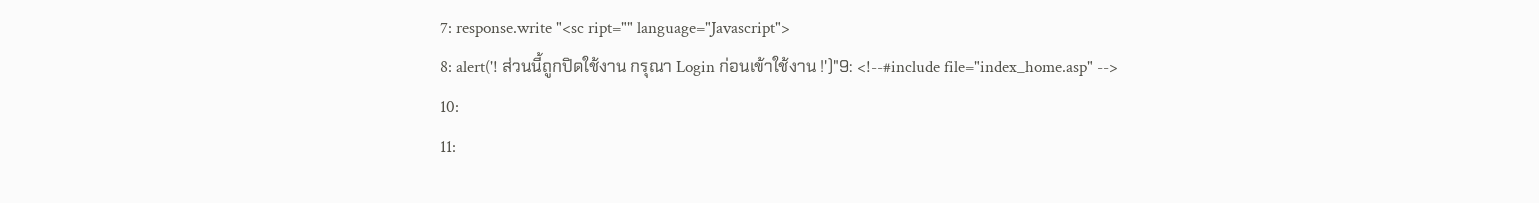7: response.write "<sc ript="" language="Javascript">
8: alert('! ส่วนนี้ถูกปิดใช้งาน กรุณา Login ก่อนเข้าใช้งาน !')"9: <!--#include file="index_home.asp" -->
10:
11: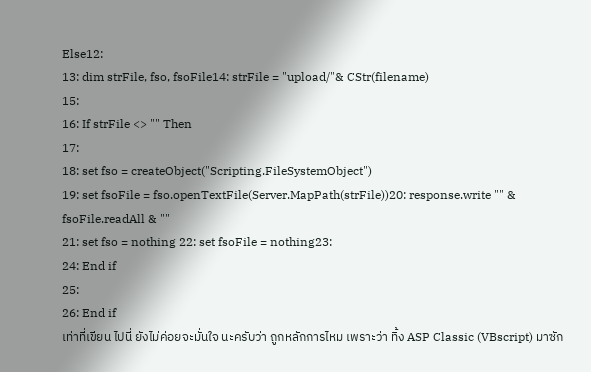Else12:
13: dim strFile, fso, fsoFile14: strFile = "upload/"& CStr(filename)
15:
16: If strFile <> "" Then
17:
18: set fso = createObject("Scripting.FileSystemObject")
19: set fsoFile = fso.openTextFile(Server.MapPath(strFile))20: response.write "" & fsoFile.readAll & ""
21: set fso = nothing 22: set fsoFile = nothing23:
24: End if
25:
26: End if
เท่าที่เขียน ไปนี่ ยังไม่ค่อยจะมั่นใจ นะครับว่า ถูกหลักการไหม เพราะว่า ทิ้ง ASP Classic (VBscript) มาซัก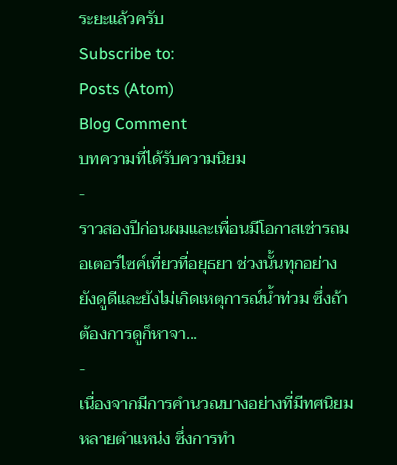ระยะแล้วครับ
Subscribe to:
Posts (Atom)
Blog Comment
บทความที่ได้รับความนิยม
-
ราวสองปีก่อนผมและเพื่อนมีโอกาสเช่ารถมอเตอร์ไซค์เที่ยวที่อยุธยา ช่วงนั้นทุกอย่างยังดูดีและยังไม่เกิดเหตุการณ์น้ำท่วม ซึ่งถ้าต้องการดูก็หาจา...
-
เนื่องจากมีการคำนวณบางอย่างที่มีทศนิยมหลายตำแหน่ง ซึ่งการทำ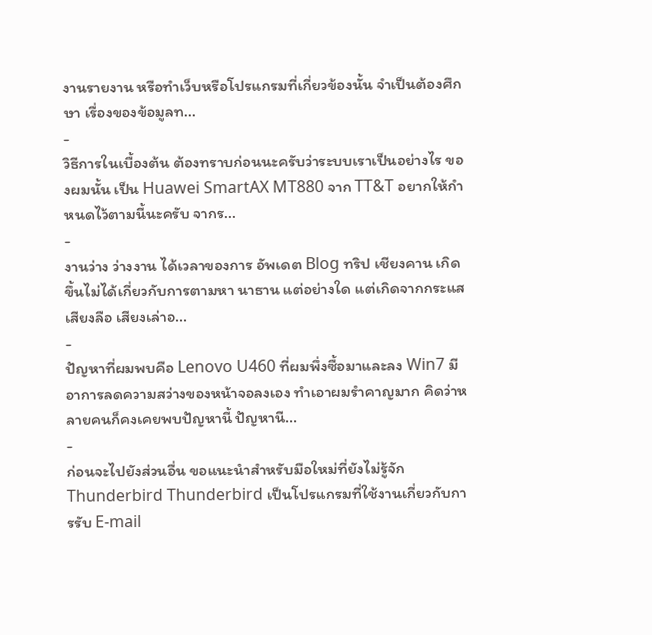งานรายงาน หรือทำเว็บหรือโปรแกรมที่เกี่ยวข้องนั้น จำเป็นต้องศึกษา เรื่องของข้อมูลท...
-
วิธีการในเบื้องต้น ต้องทราบก่อนนะครับว่าระบบเราเป็นอย่างไร ของผมนั้น เป็น Huawei SmartAX MT880 จาก TT&T อยากให้กำหนดไว้ตามนี้นะครับ จากร...
-
งานว่าง ว่างงาน ได้เวลาของการ อัพเดต Blog ทริป เชียงคาน เกิดขึ้นไม่ได้เกี่ยวกับการตามหา นาธาน แต่อย่างใด แต่เกิดจากกระแส เสียงลือ เสียงเล่าอ...
-
ปัญหาที่ผมพบคือ Lenovo U460 ที่ผมพึ่งซื้อมาและลง Win7 มีอาการลดความสว่างของหน้าจอลงเอง ทำเอาผมรำคาญมาก คิดว่าหลายคนก็คงเคยพบปัญหานี้ ปัญหานี...
-
ก่อนจะไปยังส่วนอื่น ขอแนะนำสำหรับมือใหม่ที่ยังไม่รู้จัก Thunderbird Thunderbird เป็นโปรแกรมที่ใช้งานเกี่ยวกับการรับ E-mail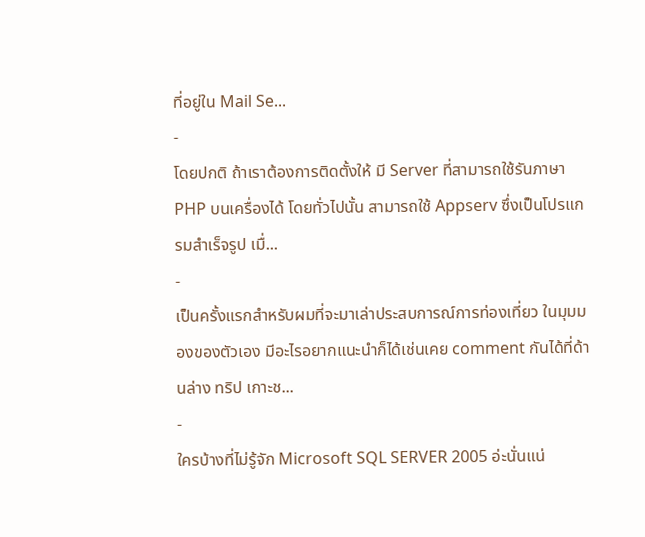ที่อยู่ใน Mail Se...
-
โดยปกติ ถ้าเราต้องการติดตั้งให้ มี Server ที่สามารถใช้รันภาษา PHP บนเครื่องได้ โดยทั่วไปนั้น สามารถใช้ Appserv ซึ่งเป็นโปรแกรมสำเร็จรูป เมื่...
-
เป็นครั้งแรกสำหรับผมที่จะมาเล่าประสบการณ์การท่องเที่ยว ในมุมมองของตัวเอง มีอะไรอยากแนะนำก็ได้เช่นเคย comment กันได้ที่ด้านล่าง ทริป เกาะช...
-
ใครบ้างที่ไม่รู้จัก Microsoft SQL SERVER 2005 อ่ะนั่นแน่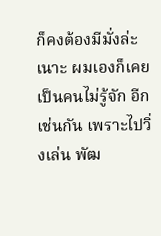ก็คงต้องมีมั่งล่ะเนาะ ผมเองก็เคยเป็นคนไม่รู้จัก อีกเช่นกัน เพราะไปวิ่งเล่น พัฒ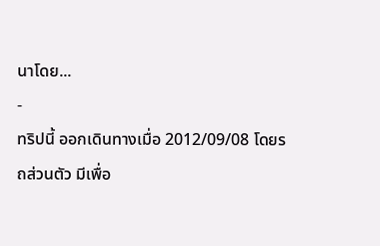นาโดย...
-
ทริปนี้ ออกเดินทางเมื่อ 2012/09/08 โดยรถส่วนตัว มีเพื่อ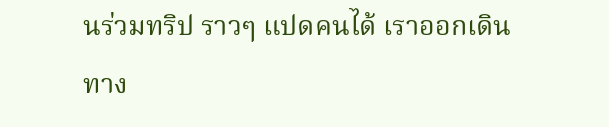นร่วมทริป ราวๆ แปดคนได้ เราออกเดินทาง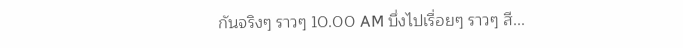กันจริงๆ ราวๆ 10.00 AM บึ่งไปเรื่อยๆ ราวๆ สี...